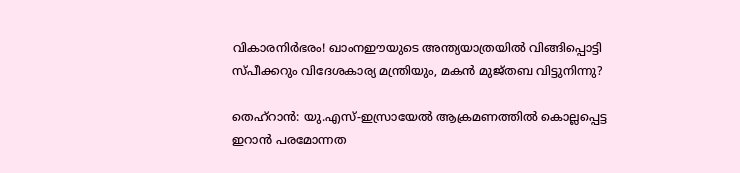വികാരനിർഭരം! ഖാംനഈയുടെ അന്ത്യയാത്രയിൽ വിങ്ങിപ്പൊട്ടി സ്പീക്കറും വിദേശകാര്യ മന്ത്രിയും, മകൻ മുജ്തബ വിട്ടുനിന്നു?

തെഹ്‌റാൻ: യു.എസ്-ഇസ്രായേൽ ആക്രമണത്തിൽ കൊല്ലപ്പെട്ട ഇറാൻ പരമോന്നത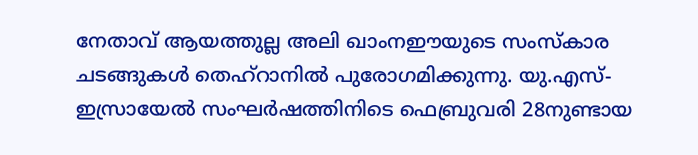നേതാവ് ആയത്തുല്ല അലി ഖാംനഈയുടെ സംസ്കാര ചടങ്ങുകൾ തെഹ്‌റാനിൽ പുരോഗമിക്കുന്നു. യു.എസ്-ഇസ്രായേൽ സംഘർഷത്തിനിടെ ഫെബ്രുവരി 28നുണ്ടായ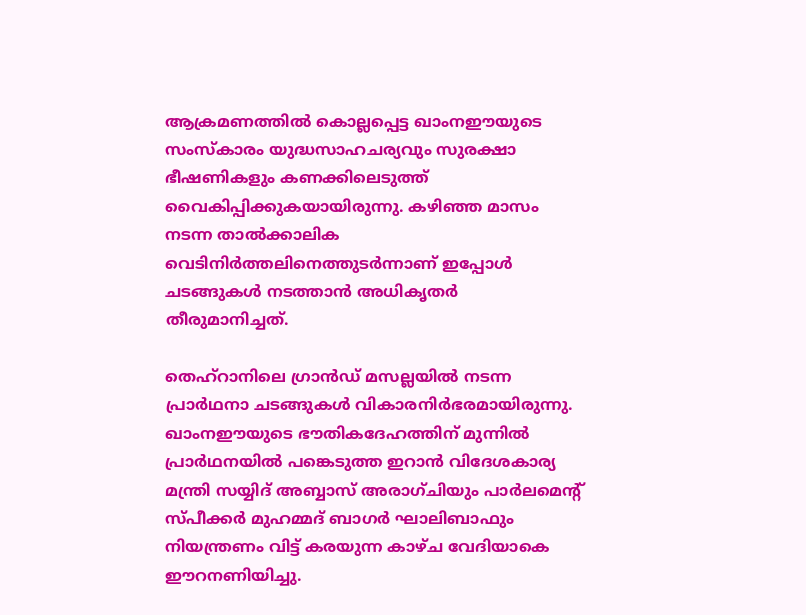ആക്രമണത്തിൽ കൊല്ലപ്പെട്ട ഖാംനഈയുടെ സംസ്കാരം യുദ്ധസാഹചര്യവും സുരക്ഷാ ഭീഷണികളും കണക്കിലെടുത്ത് വൈകിപ്പിക്കുകയായിരുന്നു. കഴിഞ്ഞ മാസം നടന്ന താൽക്കാലിക വെടിനിർത്തലിനെത്തുടർന്നാണ് ഇപ്പോൾ ചടങ്ങുകൾ നടത്താൻ അധികൃതർ തീരുമാനിച്ചത്.

തെഹ്‌റാനിലെ ഗ്രാൻഡ് മസല്ലയിൽ നടന്ന പ്രാർഥനാ ചടങ്ങുകൾ വികാരനിർഭരമായിരുന്നു. ഖാംനഈയുടെ ഭൗതികദേഹത്തിന് മുന്നിൽ പ്രാർഥനയിൽ പങ്കെടുത്ത ഇറാൻ വിദേശകാര്യ മന്ത്രി സയ്യിദ് അബ്ബാസ് അരാഗ്ചിയും പാർലമെന്റ് സ്പീക്കർ മുഹമ്മദ് ബാഗർ ഘാലിബാഫും നിയന്ത്രണം വിട്ട് കരയുന്ന കാഴ്ച വേദിയാകെ ഈറനണിയിച്ചു.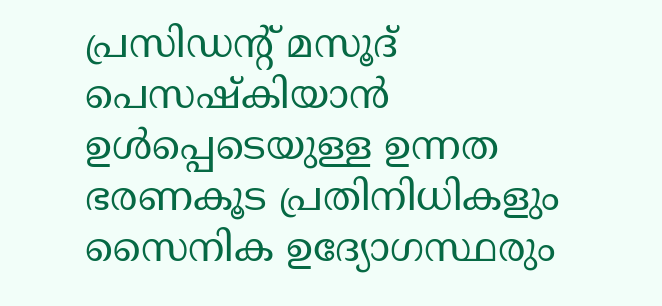പ്രസിഡന്റ് മസൂദ് പെസഷ്കിയാൻ ഉൾപ്പെടെയുള്ള ഉന്നത ഭരണകൂട പ്രതിനിധികളും സൈനിക ഉദ്യോഗസ്ഥരും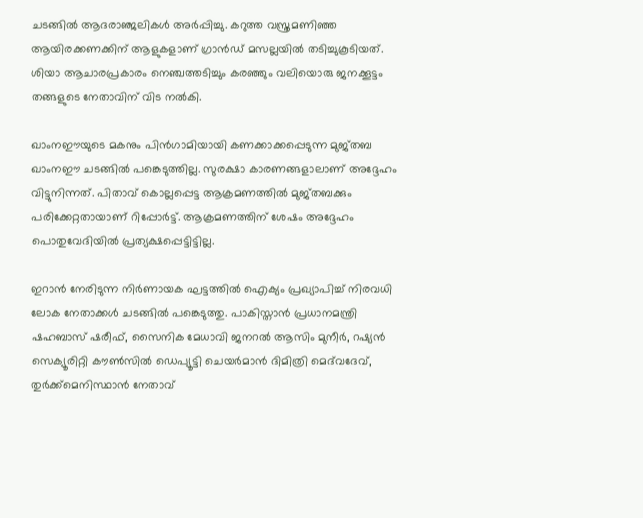ചടങ്ങിൽ ആദരാഞ്ജലികൾ അർപ്പിച്ചു. കറുത്ത വസ്ത്രമണിഞ്ഞ ആയിരക്കണക്കിന് ആളുകളാണ് ഗ്രാൻഡ് മസല്ലയിൽ തടിച്ചുകൂടിയത്. ശിയാ ആചാരപ്രകാരം നെഞ്ചത്തടിച്ചും കരഞ്ഞും വലിയൊരു ജനക്കൂട്ടം തങ്ങളുടെ നേതാവിന് വിട നൽകി.

ഖാംനഈയുടെ മകനും പിൻഗാമിയായി കണക്കാക്കപ്പെടുന്ന മുജ്തബ ഖാംനഈ ചടങ്ങിൽ പങ്കെടുത്തില്ല. സുരക്ഷാ കാരണങ്ങളാലാണ് അദ്ദേഹം വിട്ടുനിന്നത്. പിതാവ് കൊല്ലപ്പെട്ട ആക്രമണത്തിൽ മുജ്തബക്കും പരിക്കേറ്റതായാണ് റിപ്പോർട്ട്. ആക്രമണത്തിന് ശേഷം അദ്ദേഹം പൊതുവേദിയിൽ പ്രത്യക്ഷപ്പെട്ടിട്ടില്ല.

ഇറാൻ നേരിടുന്ന നിർണായക ഘട്ടത്തിൽ ഐക്യം പ്രഖ്യാപിച്ച് നിരവധി ലോക നേതാക്കൾ ചടങ്ങിൽ പങ്കെടുത്തു. പാകിസ്താൻ പ്രധാനമന്ത്രി ഷഹബാസ് ഷരീഫ്, സൈനിക മേധാവി ജനറൽ ആസിം മുനീർ, റഷ്യൻ സെക്യൂരിറ്റി കൗൺസിൽ ഡെപ്യൂട്ടി ചെയർമാൻ ദിമിത്രി മെദ്‌വദേവ്, തുർക്ക്മെനിസ്ഥാൻ നേതാവ്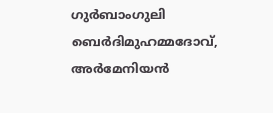ഗുർബാംഗുലി ബെർദിമുഹമ്മദോവ്, അർമേനിയൻ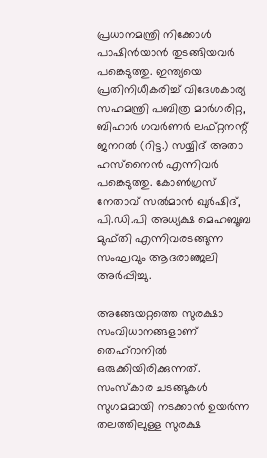പ്രധാനമന്ത്രി നിക്കോൾ പാഷിൻയാൻ തുടങ്ങിയവർ പങ്കെടുത്തു. ഇന്ത്യയെ പ്രതിനിധീകരിച്ച് വിദേശകാര്യ സഹമന്ത്രി പബിത്ര മാർഗരിറ്റ, ബിഹാർ ഗവർണർ ലഫ്റ്റനന്റ് ജനറൽ (റിട്ട.) സയ്യിദ് അതാ ഹസ്‌നൈൻ എന്നിവർ പങ്കെടുത്തു. കോൺഗ്രസ് നേതാവ് സൽമാൻ ഖുർഷിദ്, പി.ഡി.പി അധ്യക്ഷ മെഹബൂബ മുഫ്തി എന്നിവരടങ്ങുന്ന സംഘവും ആദരാഞ്ജലി അർപ്പിച്ചു.

അങ്ങേയറ്റത്തെ സുരക്ഷാ സംവിധാനങ്ങളാണ് തെഹ്റാനിൽ ഒരുക്കിയിരിക്കുന്നത്. സംസ്കാര ചടങ്ങുകൾ സുഗമമായി നടക്കാൻ ഉയർന്ന തലത്തിലുള്ള സുരക്ഷ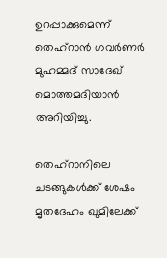ഉറപ്പാക്കുമെന്ന് തെഹ്‌റാൻ ഗവർണർ മുഹമ്മദ് സാദേഖ് മൊത്തമദിയാൻ അറിയിച്ചു.

തെഹ്‌റാനിലെ ചടങ്ങുകൾക്ക് ശേഷം മൃതദേഹം ഖുമിലേക്ക്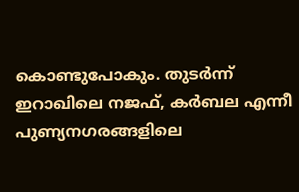കൊണ്ടുപോകും. തുടർന്ന് ഇറാഖിലെ നജഫ്, കർബല എന്നീ പുണ്യനഗരങ്ങളിലെ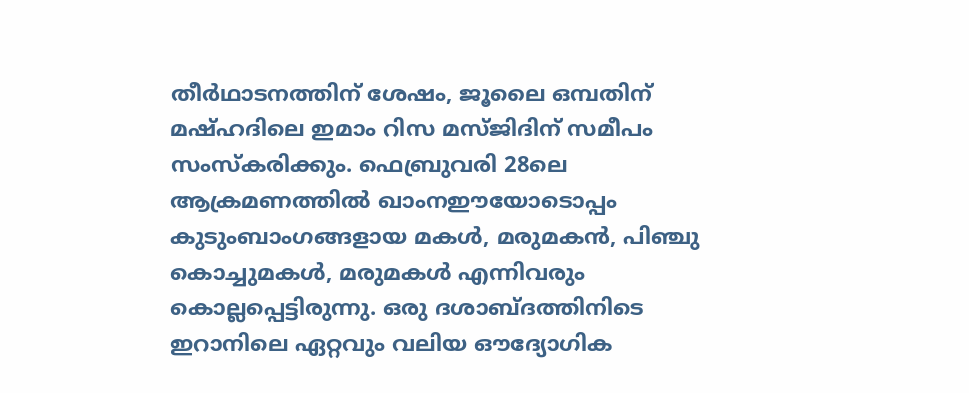തീർഥാടനത്തിന് ശേഷം, ജൂലൈ ഒമ്പതിന് മഷ്ഹദിലെ ഇമാം റിസ മസ്ജിദിന് സമീപം സംസ്കരിക്കും. ഫെബ്രുവരി 28ലെ ആക്രമണത്തിൽ ഖാംനഈയോടൊപ്പം കുടുംബാംഗങ്ങളായ മകൾ, മരുമകൻ, പിഞ്ചു കൊച്ചുമകൾ, മരുമകൾ എന്നിവരും കൊല്ലപ്പെട്ടിരുന്നു. ഒരു ദശാബ്ദത്തിനിടെ ഇറാനിലെ ഏറ്റവും വലിയ ഔദ്യോഗിക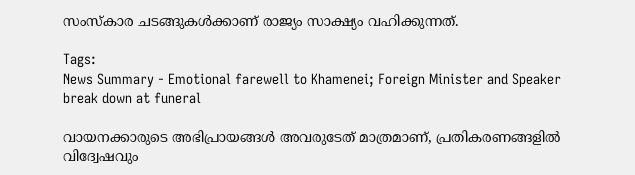സംസ്കാര ചടങ്ങുകൾക്കാണ് രാജ്യം സാക്ഷ്യം വഹിക്കുന്നത്.

Tags:
News Summary - Emotional farewell to Khamenei; Foreign Minister and Speaker break down at funeral

വായനക്കാരുടെ അഭിപ്രായങ്ങള്‍ അവരുടേത് മാത്രമാണ്, പ്രതികരണങ്ങളിൽ വിദ്വേഷവും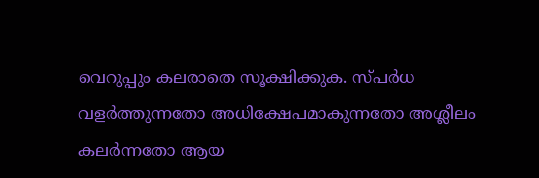വെറുപ്പും കലരാതെ സൂക്ഷിക്കുക. സ്പർധ വളർത്തുന്നതോ അധിക്ഷേപമാകുന്നതോ അശ്ലീലം കലർന്നതോ ആയ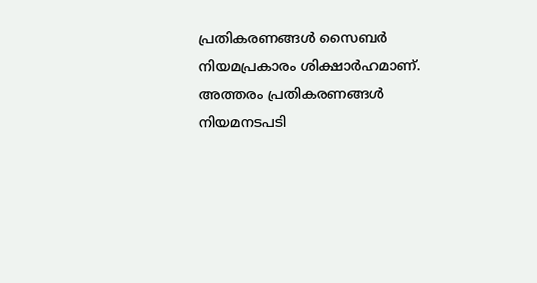പ്രതികരണങ്ങൾ സൈബർ നിയമപ്രകാരം ശിക്ഷാർഹമാണ്. അത്തരം പ്രതികരണങ്ങൾ നിയമനടപടി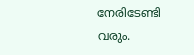നേരിടേണ്ടി വരും.